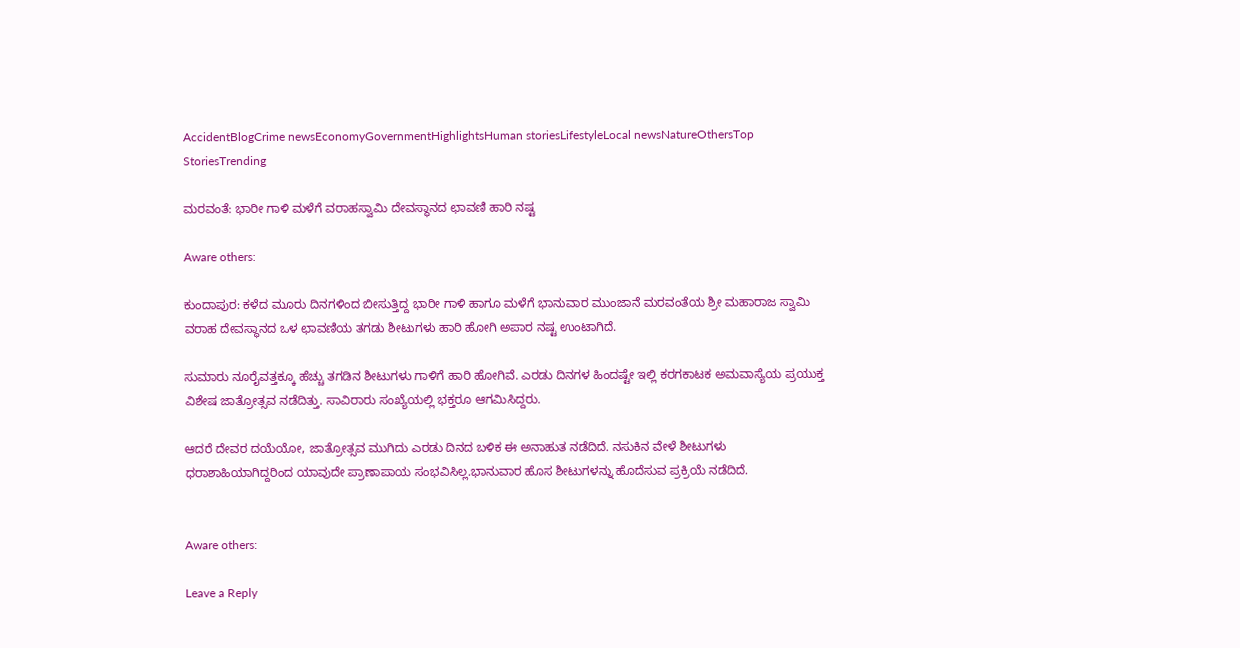AccidentBlogCrime newsEconomyGovernmentHighlightsHuman storiesLifestyleLocal newsNatureOthersTop StoriesTrending

ಮರವಂತೆ: ಭಾರೀ ಗಾಳಿ ಮಳೆಗೆ ವರಾಹಸ್ವಾಮಿ ದೇವಸ್ಥಾನದ ಛಾವಣಿ ಹಾರಿ ನಷ್ಟ

Aware others:

ಕುಂದಾಪುರ: ಕಳೆದ ಮೂರು ದಿನಗಳಿಂದ ಬೀಸುತ್ತಿದ್ದ ಭಾರೀ ಗಾಳಿ ಹಾಗೂ ಮಳೆಗೆ ಭಾನುವಾರ ಮುಂಜಾನೆ ಮರವಂತೆಯ ಶ್ರೀ ಮಹಾರಾಜ ಸ್ವಾಮಿ ವರಾಹ ದೇವಸ್ಥಾನದ ಒಳ ಛಾವಣಿಯ ತಗಡು ಶೀಟುಗಳು ಹಾರಿ ಹೋಗಿ ಅಪಾರ ನಷ್ಟ ಉಂಟಾಗಿದೆ.

ಸುಮಾರು ನೂರೈವತ್ತಕ್ಕೂ ಹೆಚ್ಚು ತಗಡಿನ ಶೀಟುಗಳು ಗಾಳಿಗೆ ಹಾರಿ ಹೋಗಿವೆ. ಎರಡು ದಿನಗಳ ಹಿಂದಷ್ಟೇ ಇಲ್ಲಿ ಕರಗಕಾಟಕ ಅಮವಾಸ್ಯೆಯ ಪ್ರಯುಕ್ತ ವಿಶೇಷ ಜಾತ್ರೋತ್ಸವ ನಡೆದಿತ್ತು. ಸಾವಿರಾರು ಸಂಖ್ಯೆಯಲ್ಲಿ ಭಕ್ತರೂ ಆಗಮಿಸಿದ್ದರು.

ಆದರೆ ದೇವರ ದಯೆಯೋ, ಜಾತ್ರೋತ್ಸವ ಮುಗಿದು ಎರಡು ದಿನದ ಬಳಿಕ ಈ ಅನಾಹುತ‌ ನಡೆದಿದೆ. ನಸುಕಿನ ವೇಳೆ ಶೀಟುಗಳು ಧರಾಶಾಹಿಯಾಗಿದ್ದರಿಂದ ಯಾವುದೇ ಪ್ರಾಣಾಪಾಯ ಸಂಭವಿಸಿಲ್ಲ.ಭಾನುವಾರ ಹೊಸ ಶೀಟುಗಳನ್ನು ಹೊದೆಸುವ ಪ್ರಕ್ರಿಯೆ ನಡೆದಿದೆ.


Aware others:

Leave a Reply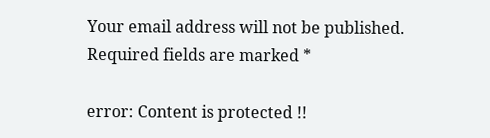Your email address will not be published. Required fields are marked *

error: Content is protected !!